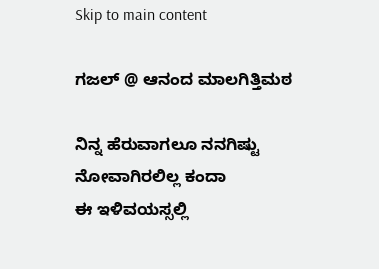Skip to main content

ಗಜಲ್ @ ಆನಂದ ಮಾಲಗಿತ್ತಿಮಠ

ನಿನ್ನ ಹೆರುವಾಗಲೂ ನನಗಿಷ್ಟು ನೋವಾಗಿರಲಿಲ್ಲ ಕಂದಾ
ಈ ಇಳಿವಯಸ್ಸಲ್ಲಿ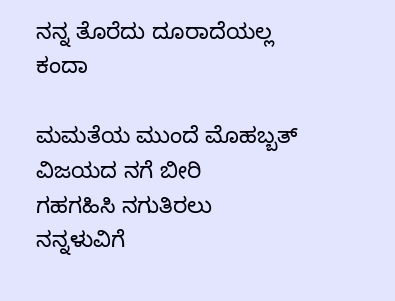ನನ್ನ ತೊರೆದು ದೂರಾದೆಯಲ್ಲ ಕಂದಾ

ಮಮತೆಯ ಮುಂದೆ ಮೊಹಬ್ಬತ್ ವಿಜಯದ ನಗೆ ಬೀರಿ
ಗಹಗಹಿಸಿ ನಗುತಿರಲು ನನ್ನಳುವಿಗೆ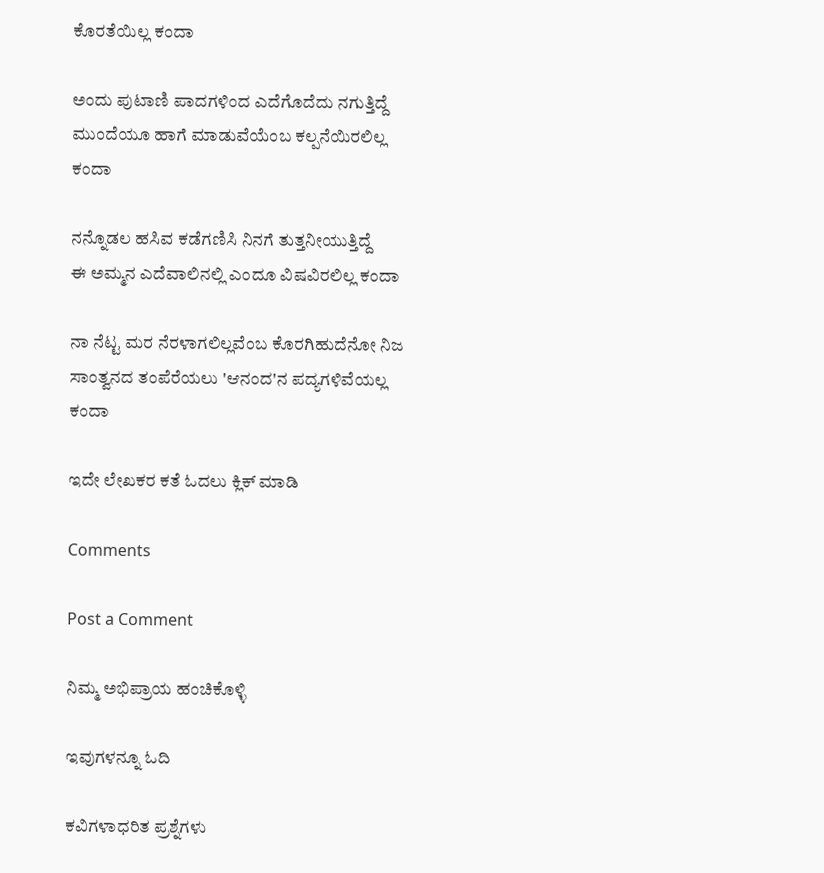ಕೊರತೆಯಿಲ್ಲ ಕಂದಾ

ಅಂದು ಪುಟಾಣಿ ಪಾದಗಳಿಂದ ಎದೆಗೊದೆದು ನಗುತ್ತಿದ್ದೆ
ಮುಂದೆಯೂ ಹಾಗೆ ಮಾಡುವೆಯೆಂಬ ಕಲ್ಪನೆಯಿರಲಿಲ್ಲ ಕಂದಾ

ನನ್ನೊಡಲ ಹಸಿವ ಕಡೆಗಣಿಸಿ ನಿನಗೆ ತುತ್ತನೀಯುತ್ತಿದ್ದೆ
ಈ ಅಮ್ಮನ ಎದೆವಾಲಿನಲ್ಲಿ ಎಂದೂ ವಿಷವಿರಲಿಲ್ಲ ಕಂದಾ

ನಾ ನೆಟ್ಟ ಮರ ನೆರಳಾಗಲಿಲ್ಲವೆಂಬ ಕೊರಗಿಹುದೆನೋ ನಿಜ
ಸಾಂತ್ವನದ ತಂಪೆರೆಯಲು 'ಆನಂದ'ನ ಪದ್ಯಗಳಿವೆಯಲ್ಲ ಕಂದಾ

ಇದೇ ಲೇಖಕರ ಕತೆ ಓದಲು ಕ್ಲಿಕ್ ಮಾಡಿ

Comments

Post a Comment

ನಿಮ್ಮ ಅಭಿಪ್ರಾಯ ಹಂಚಿಕೊಳ್ಳಿ

ಇವುಗಳನ್ನೂ ಓದಿ

ಕವಿಗಳಾಧರಿತ ಪ್ರಶ್ನೆಗಳು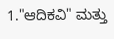1."ಆದಿಕವಿ" ಮತ್ತು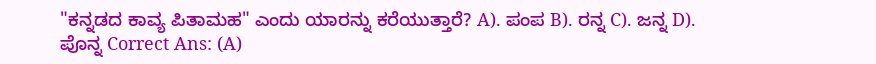"ಕನ್ನಡದ ಕಾವ್ಯ ಪಿತಾಮಹ" ಎಂದು ಯಾರನ್ನು ಕರೆಯುತ್ತಾರೆ? A). ಪಂಪ B). ರನ್ನ C). ಜನ್ನ D). ಪೊನ್ನ Correct Ans: (A)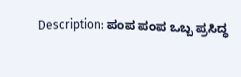Description: ಪಂಪ ಪಂಪ ಒಬ್ಬ ಪ್ರಸಿದ್ಧ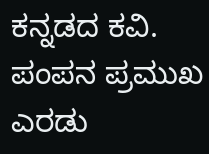ಕನ್ನಡದ ಕವಿ. ಪಂಪನ ಪ್ರಮುಖ ಎರಡು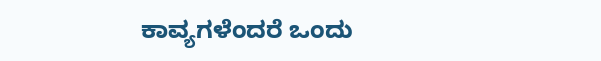ಕಾವ್ಯಗಳೆಂದರೆ ಒಂದು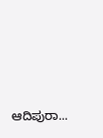ಆದಿಪುರಾ...